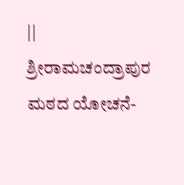|| ಶ್ರೀರಾಮಚಂದ್ರಾಪುರ ಮಠದ ಯೋಚನೆ-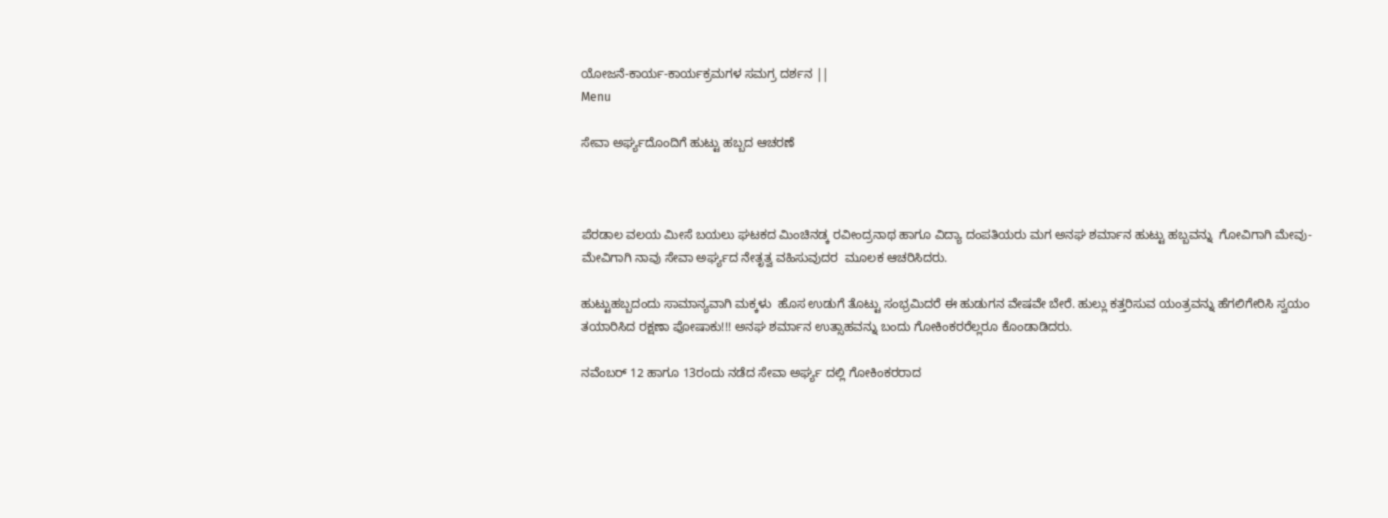ಯೋಜನೆ-ಕಾರ್ಯ-ಕಾರ್ಯಕ್ರಮಗಳ ಸಮಗ್ರ ದರ್ಶನ ||
Menu

ಸೇವಾ ಅರ್ಘ್ಯದೊಂದಿಗೆ ಹುಟ್ಟು ಹಬ್ಬದ ಆಚರಣೆ



ಪೆರಡಾಲ ವಲಯ ಮೀಸೆ ಬಯಲು ಘಟಕದ ಮಿಂಚಿನಡ್ಕ ರವೀಂದ್ರನಾಥ ಹಾಗೂ ವಿದ್ಯಾ ದಂಪತಿಯರು ಮಗ ಅನಘ ಶರ್ಮಾನ ಹುಟ್ಟು ಹಬ್ಬವನ್ನು  ಗೋವಿಗಾಗಿ ಮೇವು-ಮೇವಿಗಾಗಿ ನಾವು ಸೇವಾ ಅರ್ಘ್ಯದ ನೇತೃತ್ವ ವಹಿಸುವುದರ  ಮೂಲಕ ಆಚರಿಸಿದರು.

ಹುಟ್ಟುಹಬ್ಬದಂದು ಸಾಮಾನ್ಯವಾಗಿ ಮಕ್ಕಳು  ಹೊಸ ಉಡುಗೆ ತೊಟ್ಟು ಸಂಭ್ರಮಿದರೆ ಈ ಹುಡುಗನ ವೇಷವೇ ಬೇರೆ. ಹುಲ್ಲು ಕತ್ತರಿಸುವ ಯಂತ್ರವನ್ನು ಹೆಗಲಿಗೇರಿಸಿ ಸ್ವಯಂ ತಯಾರಿಸಿದ ರಕ್ಷಣಾ ಪೋಷಾಕು!!! ಅನಘ ಶರ್ಮಾನ ಉತ್ಸಾಹವನ್ನು ಬಂದು ಗೋಕಿಂಕರರೆಲ್ಲರೂ ಕೊಂಡಾಡಿದರು.

ನವೆಂಬರ್ 12 ಹಾಗೂ 13ರಂದು ನಡೆದ ಸೇವಾ ಅರ್ಘ್ಯ ದಲ್ಲಿ ಗೋಕಿಂಕರರಾದ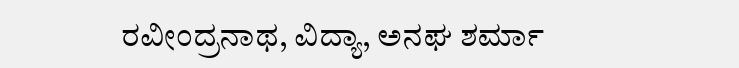ರವೀಂದ್ರನಾಥ, ವಿದ್ಯಾ, ಅನಘ ಶರ್ಮಾ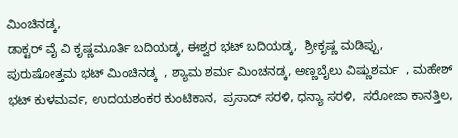ಮಿಂಚಿನಡ್ಕ,
ಡಾಕ್ಟರ್ ವೈ ವಿ ಕೃಷ್ಣಮೂರ್ತಿ ಬದಿಯಡ್ಕ, ಈಶ್ವರ ಭಟ್ ಬದಿಯಡ್ಕ,  ಶ್ರೀಕೃಷ್ಣ ಮಡಿಪ್ಪು,  ಪುರುಷೋತ್ತಮ ಭಟ್ ಮಿಂಚಿನಡ್ಕ  , ಶ್ಯಾಮ ಶರ್ಮ ಮಿಂಚನಡ್ಕ, ಅಣ್ಣಬೈಲು ವಿಷ್ಣುಶರ್ಮ  , ಮಹೇಶ್ ಭಟ್ ಕುಳಮರ್ವ, ಉದಯಶಂಕರ ಕುಂಟಿಕಾನ,  ಪ್ರಸಾದ್ ಸರಳಿ, ಧನ್ಯಾ ಸರಳಿ,  ಸರೋಜಾ ಕಾನತ್ತಿಲ,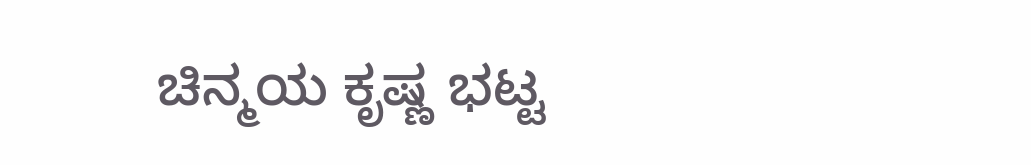ಚಿನ್ಮಯ ಕೃಷ್ಣ ಭಟ್ಟ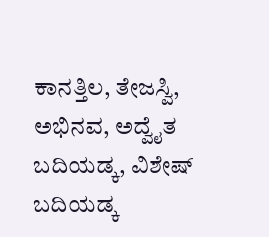ಕಾನತ್ತಿಲ, ತೇಜಸ್ವಿ, ಅಭಿನವ, ಅದ್ವೈತ ಬದಿಯಡ್ಕ, ವಿಶೇಷ್ ಬದಿಯಡ್ಕ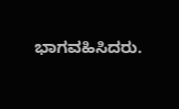ಭಾಗವಹಿಸಿದರು.